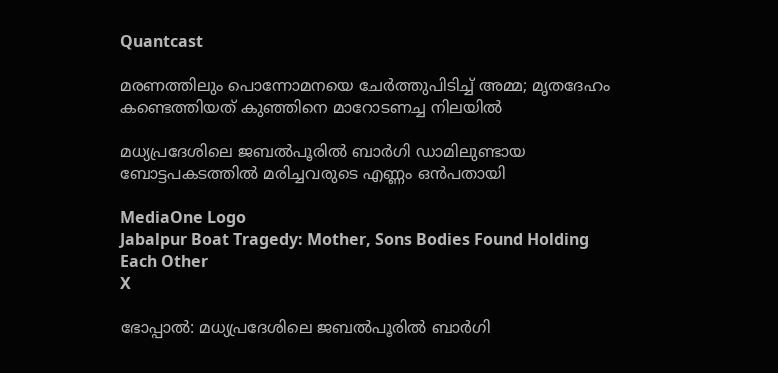Quantcast

മരണത്തിലും പൊന്നോമനയെ ചേര്‍ത്തുപിടിച്ച് അമ്മ; മൃതദേഹം കണ്ടെത്തിയത് കുഞ്ഞിനെ മാറോടണച്ച നിലയില്‍

മധ്യപ്രദേശിലെ ജബല്‍പൂരില്‍ ബാര്‍ഗി ഡാമിലുണ്ടായ ബോട്ടപകടത്തില്‍ മരിച്ചവരുടെ എണ്ണം ഒന്‍പതായി

MediaOne Logo
Jabalpur Boat Tragedy: Mother, Sons Bodies Found Holding Each Other
X

ഭോപ്പാല്‍: മധ്യപ്രദേശിലെ ജബല്‍പൂരില്‍ ബാര്‍ഗി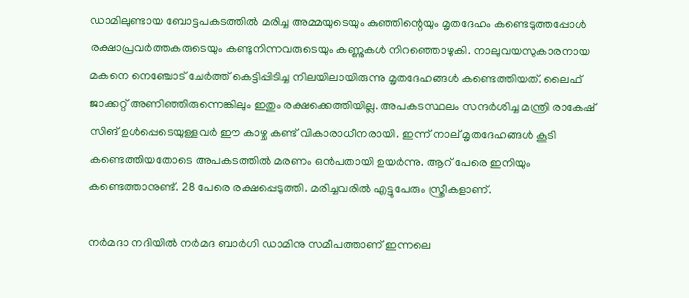ഡാമിലുണ്ടായ ബോട്ടപകടത്തില്‍ മരിച്ച അമ്മയുടെയും കുഞ്ഞിന്റെയും മൃതദേഹം കണ്ടെടുത്തപ്പോള്‍ രക്ഷാപ്രവര്‍ത്തകരുടെയും കണ്ടുനിന്നവരുടെയും കണ്ണുകള്‍ നിറഞ്ഞൊഴുകി. നാലുവയസുകാരനായ മകനെ നെഞ്ചോട് ചേര്‍ത്ത് കെട്ടിപ്പിടിച്ച നിലയിലായിരുന്നു മൃതദേഹങ്ങള്‍ കണ്ടെത്തിയത്. ലൈഫ് ജാക്കറ്റ് അണിഞ്ഞിരുന്നെങ്കിലും ഇതും രക്ഷക്കെത്തിയില്ല. അപകടസ്ഥലം സന്ദര്‍ശിച്ച മന്ത്രി രാകേഷ് സിങ് ഉള്‍പ്പെടെയുള്ളവര്‍ ഈ കാഴ്ച കണ്ട് വികാരാധീനരായി. ഇന്ന് നാല് മൃതദേഹങ്ങള്‍ കൂടി കണ്ടെത്തിയതോടെ അപകടത്തില്‍ മരണം ഒന്‍പതായി ഉയര്‍ന്നു. ആറ് പേരെ ഇനിയും കണ്ടെത്താനുണ്ട്. 28 പേരെ രക്ഷപ്പെടുത്തി. മരിച്ചവരില്‍ എട്ടുപേരും സ്ത്രീകളാണ്.

നര്‍മദാ നദിയില്‍ നര്‍മദ ബാര്‍ഗി ഡാമിനു സമീപത്താണ് ഇന്നലെ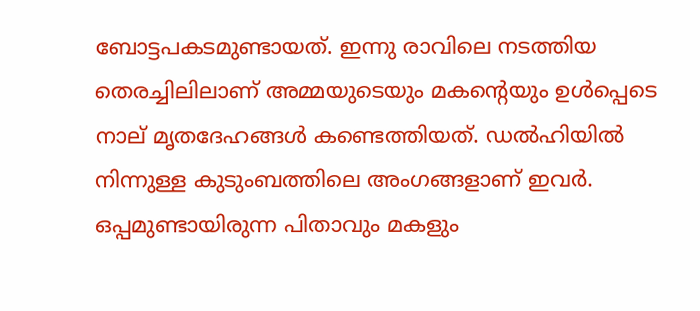ബോട്ടപകടമുണ്ടായത്. ഇന്നു രാവിലെ നടത്തിയ തെരച്ചിലിലാണ് അമ്മയുടെയും മകന്റെയും ഉള്‍പ്പെടെ നാല് മൃതദേഹങ്ങള്‍ കണ്ടെത്തിയത്. ഡല്‍ഹിയില്‍ നിന്നുള്ള കുടുംബത്തിലെ അംഗങ്ങളാണ് ഇവര്‍. ഒപ്പമുണ്ടായിരുന്ന പിതാവും മകളും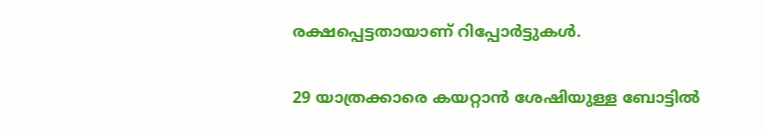രക്ഷപ്പെട്ടതായാണ് റിപ്പോര്‍ട്ടുകള്‍.

29 യാത്രക്കാരെ കയറ്റാന്‍ ശേഷിയുള്ള ബോട്ടില്‍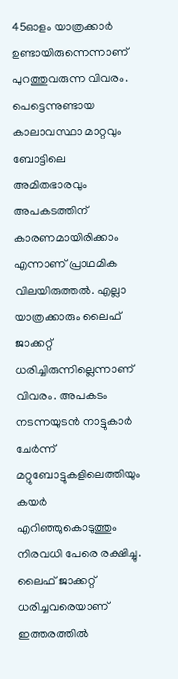45ഓളം യാത്രക്കാര്‍ ഉണ്ടായിരുന്നെന്നാണ് പുറത്തുവരുന്ന വിവരം. പെട്ടെന്നുണ്ടായ കാലാവസ്ഥാ മാറ്റവും ബോട്ടിലെ അമിതഭാരവും അപകടത്തിന് കാരണമായിരിക്കാം എന്നാണ് പ്രാഥമിക വിലയിരുത്തല്‍. എല്ലാ യാത്രക്കാരും ലൈഫ് ജാക്കറ്റ് ധരിച്ചിരുന്നില്ലെന്നാണ് വിവരം. അപകടം നടന്നയുടന്‍ നാട്ടുകാര്‍ ചേര്‍ന്ന് മറ്റുബോട്ടുകളിലെത്തിയും കയര്‍ എറിഞ്ഞുകൊടുത്തും നിരവധി പേരെ രക്ഷിച്ചു. ലൈഫ് ജാക്കറ്റ് ധരിച്ചവരെയാണ് ഇത്തരത്തില്‍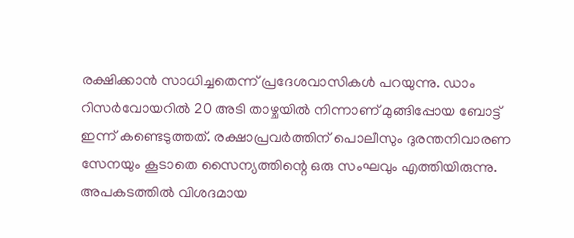രക്ഷിക്കാന്‍ സാധിച്ചതെന്ന് പ്രദേശവാസികള്‍ പറയുന്നു. ഡാം റിസര്‍വോയറില്‍ 20 അടി താഴ്ചയില്‍ നിന്നാണ് മുങ്ങിപ്പോയ ബോട്ട് ഇന്ന് കണ്ടെടുത്തത്. രക്ഷാപ്രവര്‍ത്തിന് പൊലീസും ദുരന്തനിവാരണ സേനയും കൂടാതെ സൈന്യത്തിന്റെ ഒരു സംഘവും എത്തിയിരുന്നു. അപകടത്തില്‍ വിശദമായ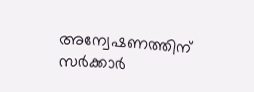അന്വേഷണത്തിന് സര്‍ക്കാര്‍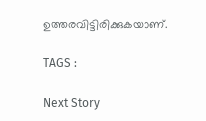ഉത്തരവിട്ടിരിക്കുകയാണ്.

TAGS :

Next Story